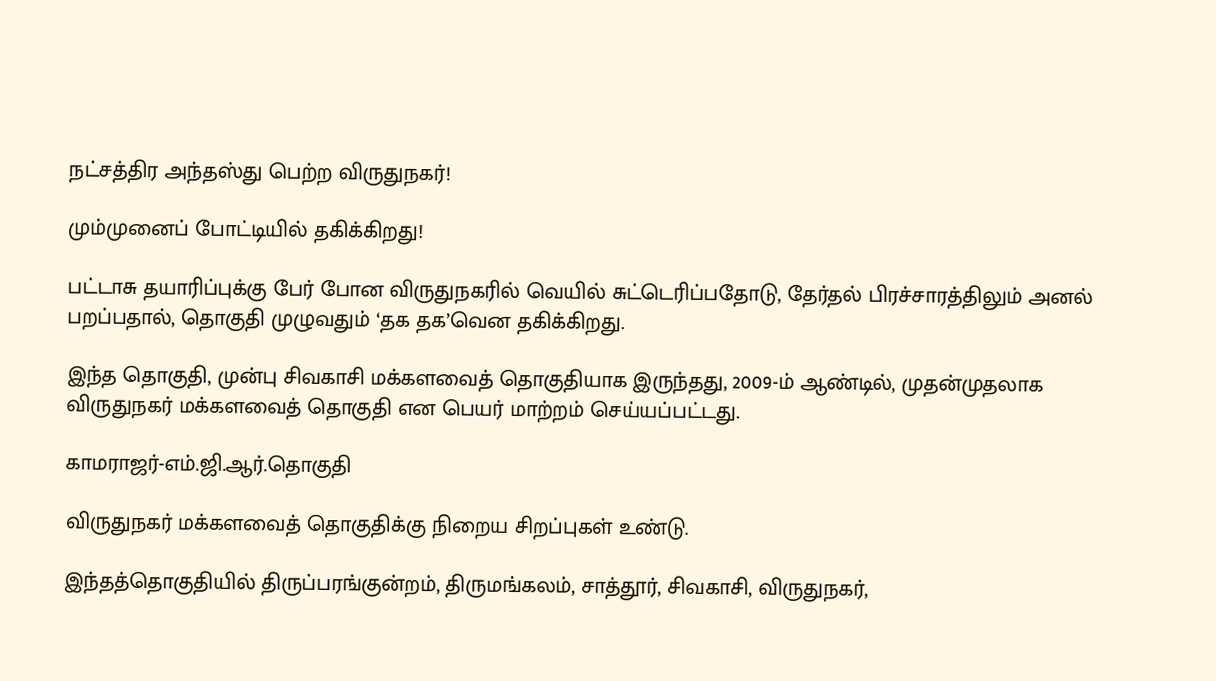நட்சத்திர அந்தஸ்து பெற்ற விருதுநகர்!

மும்முனைப் போட்டியில் தகிக்கிறது!

பட்டாசு தயாரிப்புக்கு பேர் போன விருதுநகரில் வெயில் சுட்டெரிப்பதோடு, தேர்தல் பிரச்சாரத்திலும் அனல் பறப்பதால், தொகுதி முழுவதும் ‘தக தக’வென தகிக்கிறது.

இந்த தொகுதி, முன்பு சிவகாசி மக்களவைத் தொகுதியாக இருந்தது, 2009-ம் ஆண்டில், முதன்முதலாக விருதுநகர் மக்களவைத் தொகுதி என பெயர் மாற்றம் செய்யப்பட்டது.

காமராஜர்-எம்.ஜி.ஆர்.தொகுதி

விருதுநகர் மக்களவைத் தொகுதிக்கு நிறைய சிறப்புகள் உண்டு.

இந்தத்தொகுதியில் திருப்பரங்குன்றம், திருமங்கலம், சாத்தூர், சிவகாசி, விருதுநகர்,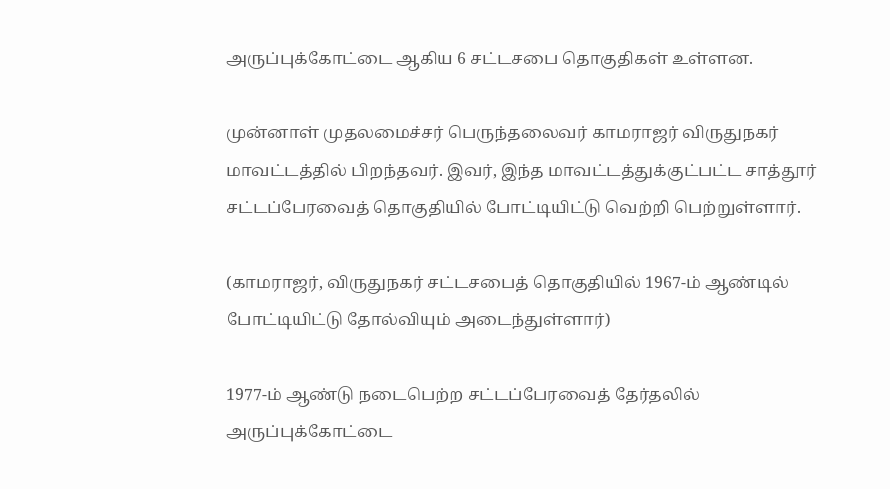அருப்புக்கோட்டை ஆகிய 6 சட்டசபை தொகுதிகள் உள்ளன.

முன்னாள் முதலமைச்சர் பெருந்தலைவர் காமராஜர் விருதுநகர் மாவட்டத்தில் பிறந்தவர். இவர், இந்த மாவட்டத்துக்குட்பட்ட சாத்தூர் சட்டப்பேரவைத் தொகுதியில் போட்டியிட்டு வெற்றி பெற்றுள்ளார்.

(காமராஜர், விருதுநகர் சட்டசபைத் தொகுதியில் 1967-ம் ஆண்டில் போட்டியிட்டு தோல்வியும் அடைந்துள்ளார்)

1977-ம் ஆண்டு நடைபெற்ற சட்டப்பேரவைத் தேர்தலில் அருப்புக்கோட்டை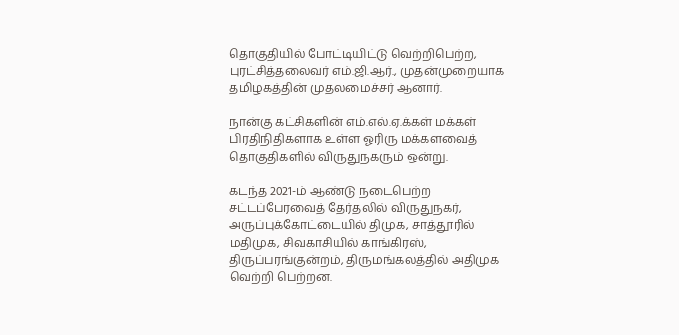தொகுதியில் போட்டியிட்டு வெற்றிபெற்ற, புரட்சித்தலைவர் எம்.ஜி.ஆர்., முதன்முறையாக தமிழகத்தின் முதலமைச்சர் ஆனார்.

நான்கு கட்சிகளின் எம்.எல்.ஏ.க்கள் மக்கள் பிரதிநிதிகளாக உள்ள ஓரிரு மக்களவைத் தொகுதிகளில் விருதுநகரும் ஒன்று.

கடந்த 2021-ம் ஆண்டு நடைபெற்ற சட்டப்பேரவைத் தேர்தலில் விருதுநகர், அருப்புக்கோட்டையில் திமுக, சாத்தூரில் மதிமுக, சிவகாசியில் காங்கிரஸ், திருப்பரங்குன்றம், திருமங்கலத்தில் அதிமுக வெற்றி பெற்றன.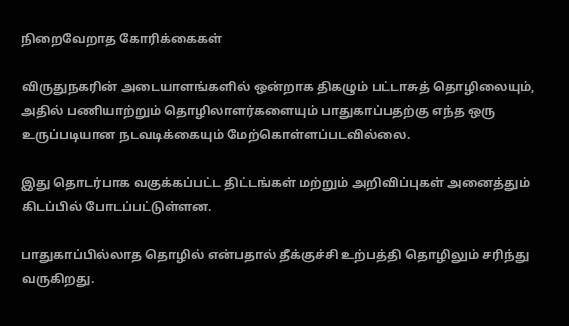நிறைவேறாத கோரிக்கைகள்

விருதுநகரின் அடையாளங்களில் ஒன்றாக திகழும் பட்டாசுத் தொழிலையும், அதில் பணியாற்றும் தொழிலாளர்களையும் பாதுகாப்பதற்கு எந்த ஒரு உருப்படியான நடவடிக்கையும் மேற்கொள்ளப்படவில்லை.

இது தொடர்பாக வகுக்கப்பட்ட திட்டங்கள் மற்றும் அறிவிப்புகள் அனைத்தும் கிடப்பில் போடப்பட்டுள்ளன.

பாதுகாப்பில்லாத தொழில் என்பதால் தீக்குச்சி உற்பத்தி தொழிலும் சரிந்து வருகிறது.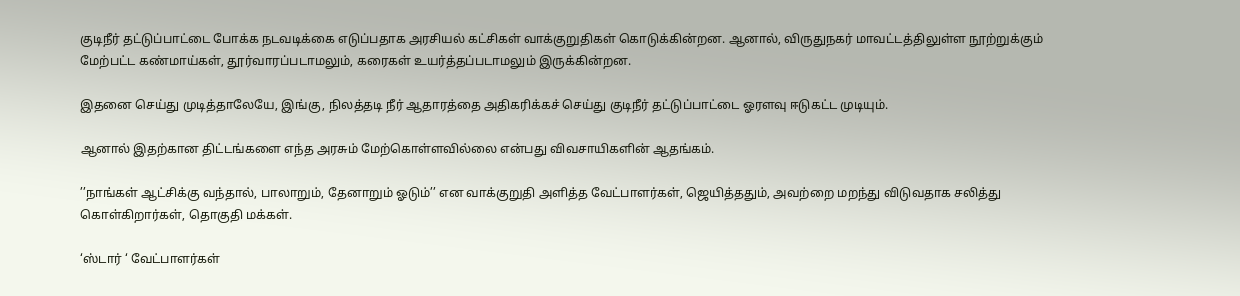குடிநீர் தட்டுப்பாட்டை போக்க நடவடிக்கை எடுப்பதாக அரசியல் கட்சிகள் வாக்குறுதிகள் கொடுக்கின்றன. ஆனால், விருதுநகர் மாவட்டத்திலுள்ள நூற்றுக்கும் மேற்பட்ட கண்மாய்கள், தூர்வாரப்படாமலும், கரைகள் உயர்த்தப்படாமலும் இருக்கின்றன.

இதனை செய்து முடித்தாலேயே, இங்கு, நிலத்தடி நீர் ஆதாரத்தை அதிகரிக்கச் செய்து குடிநீர் தட்டுப்பாட்டை ஓரளவு ஈடுகட்ட முடியும்.

ஆனால் இதற்கான திட்டங்களை எந்த அரசும் மேற்கொள்ளவில்லை என்பது விவசாயிகளின் ஆதங்கம்.

’’நாங்கள் ஆட்சிக்கு வந்தால், பாலாறும், தேனாறும் ஓடும்’’ என வாக்குறுதி அளித்த வேட்பாளர்கள், ஜெயித்ததும், அவற்றை மறந்து விடுவதாக சலித்து கொள்கிறார்கள், தொகுதி மக்கள்.

‘ஸ்டார் ‘ வேட்பாளர்கள்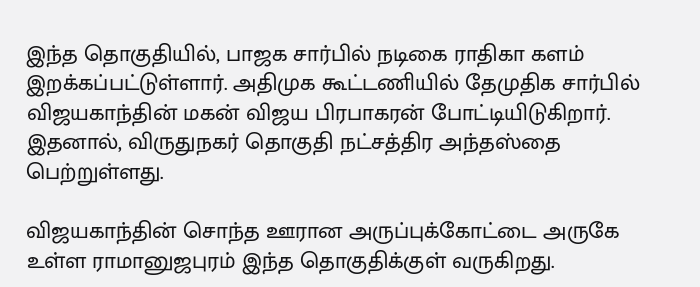இந்த தொகுதியில், பாஜக சார்பில் நடிகை ராதிகா களம் இறக்கப்பட்டுள்ளார். அதிமுக கூட்டணியில் தேமுதிக சார்பில் விஜயகாந்தின் மகன் விஜய பிரபாகரன் போட்டியிடுகிறார். இதனால், விருதுநகர் தொகுதி நட்சத்திர அந்தஸ்தை பெற்றுள்ளது.

விஜயகாந்தின் சொந்த ஊரான அருப்புக்கோட்டை அருகே உள்ள ராமானுஜபுரம் இந்த தொகுதிக்குள் வருகிறது.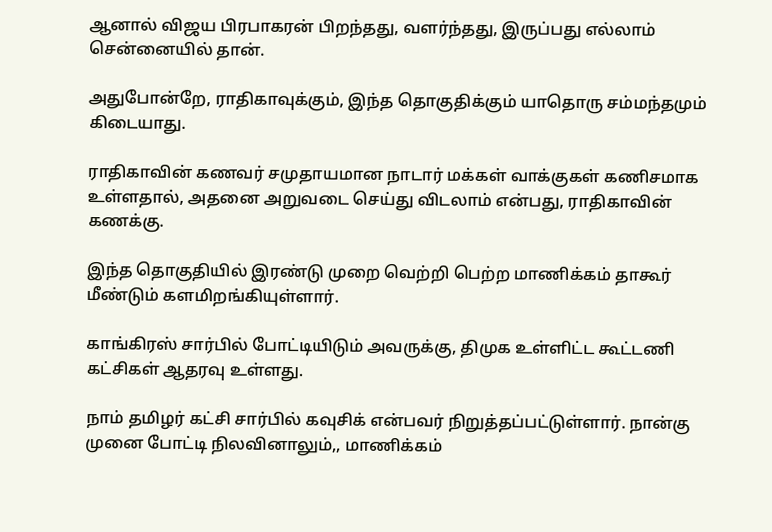ஆனால் விஜய பிரபாகரன் பிறந்தது, வளர்ந்தது, இருப்பது எல்லாம் சென்னையில் தான்.

அதுபோன்றே, ராதிகாவுக்கும், இந்த தொகுதிக்கும் யாதொரு சம்மந்தமும் கிடையாது.

ராதிகாவின் கணவர் சமுதாயமான நாடார் மக்கள் வாக்குகள் கணிசமாக உள்ளதால், அதனை அறுவடை செய்து விடலாம் என்பது, ராதிகாவின் கணக்கு.

இந்த தொகுதியில் இரண்டு முறை வெற்றி பெற்ற மாணிக்கம் தாகூர் மீண்டும் களமிறங்கியுள்ளார்.

காங்கிரஸ் சார்பில் போட்டியிடும் அவருக்கு, திமுக உள்ளிட்ட கூட்டணி கட்சிகள் ஆதரவு உள்ளது.

நாம் தமிழர் கட்சி சார்பில் கவுசிக் என்பவர் நிறுத்தப்பட்டுள்ளார். நான்கு முனை போட்டி நிலவினாலும்,, மாணிக்கம்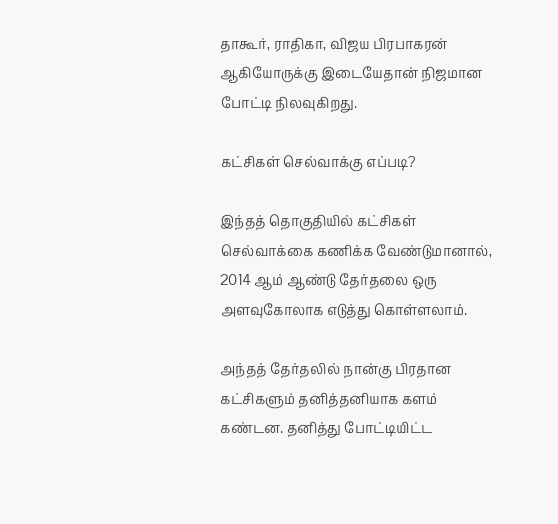தாகூர், ராதிகா, விஜய பிரபாகரன் ஆகியோருக்கு இடையேதான் நிஜமான போட்டி நிலவுகிறது.

கட்சிகள் செல்வாக்கு எப்படி?

இந்தத் தொகுதியில் கட்சிகள் செல்வாக்கை கணிக்க வேண்டுமானால், 2014 ஆம் ஆண்டு தேர்தலை ஒரு அளவுகோலாக எடுத்து கொள்ளலாம்.

அந்தத் தேர்தலில் நான்கு பிரதான கட்சிகளும் தனித்தனியாக களம் கண்டன. தனித்து போட்டியிட்ட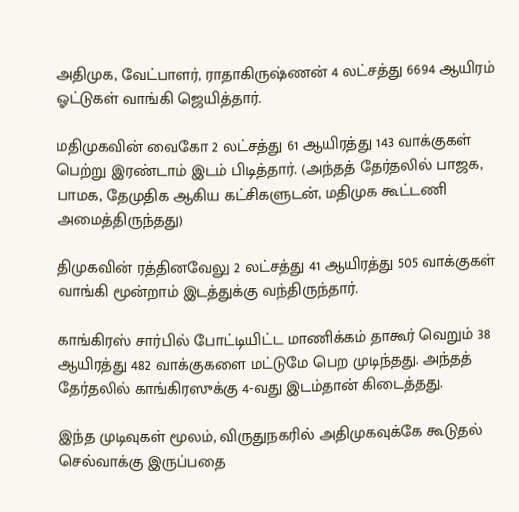அதிமுக, வேட்பாளர், ராதாகிருஷ்ணன் 4 லட்சத்து 6694 ஆயிரம் ஓட்டுகள் வாங்கி ஜெயித்தார்.

மதிமுகவின் வைகோ 2 லட்சத்து 61 ஆயிரத்து 143 வாக்குகள் பெற்று இரண்டாம் இடம் பிடித்தார். (அந்தத் தேர்தலில் பாஜக, பாமக, தேமுதிக ஆகிய கட்சிகளுடன், மதிமுக கூட்டணி அமைத்திருந்தது)

திமுகவின் ரத்தினவேலு 2 லட்சத்து 41 ஆயிரத்து 505 வாக்குகள் வாங்கி மூன்றாம் இடத்துக்கு வந்திருந்தார்.

காங்கிரஸ் சார்பில் போட்டியிட்ட மாணிக்கம் தாகூர் வெறும் 38 ஆயிரத்து 482 வாக்குகளை மட்டுமே பெற முடிந்தது. அந்தத் தேர்தலில் காங்கிரஸுக்கு 4-வது இடம்தான் கிடைத்தது.

இந்த முடிவுகள் மூலம், விருதுநகரில் அதிமுகவுக்கே கூடுதல் செல்வாக்கு இருப்பதை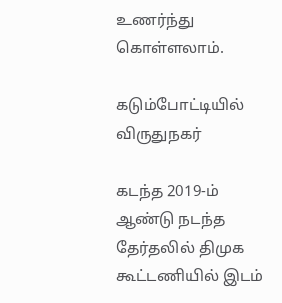உணர்ந்து கொள்ளலாம்.

கடும்போட்டியில் விருதுநகர்

கடந்த 2019-ம் ஆண்டு நடந்த தேர்தலில் திமுக கூட்டணியில் இடம்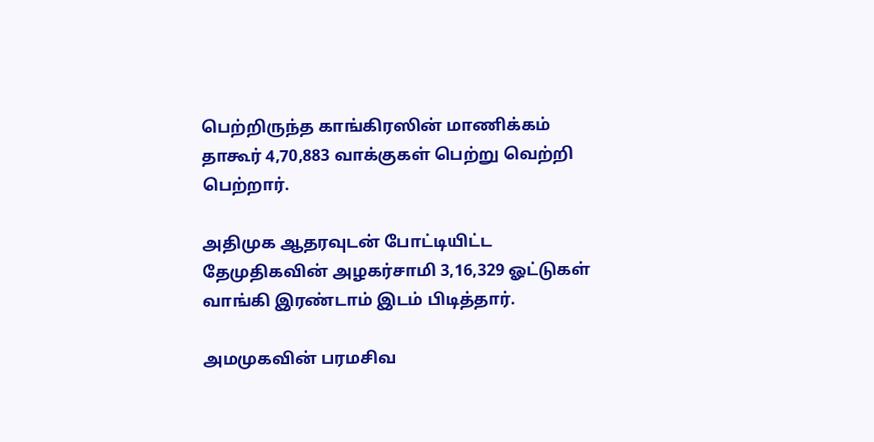பெற்றிருந்த காங்கிரஸின் மாணிக்கம் தாகூர் 4,70,883 வாக்குகள் பெற்று வெற்றி பெற்றார்.

அதிமுக ஆதரவுடன் போட்டியிட்ட தேமுதிகவின் அழகர்சாமி 3,16,329 ஓட்டுகள் வாங்கி இரண்டாம் இடம் பிடித்தார்.

அமமுகவின் பரமசிவ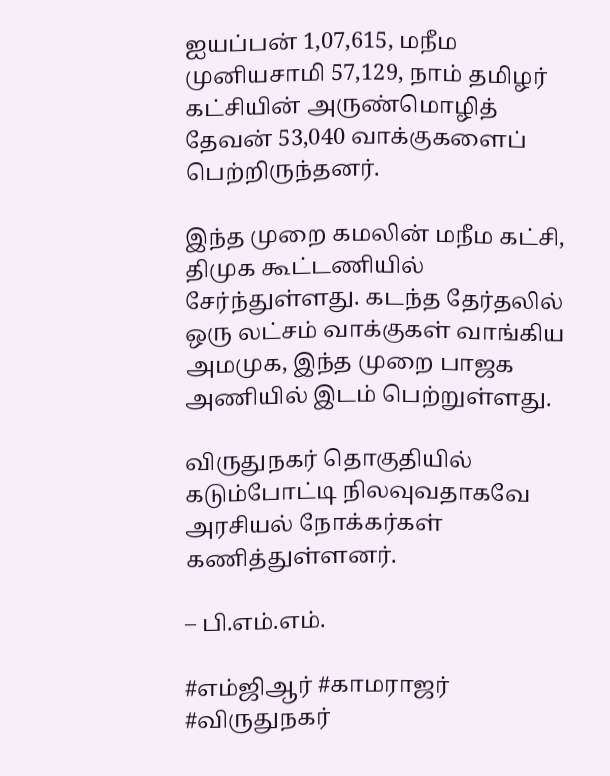ஐயப்பன் 1,07,615, மநீம முனியசாமி 57,129, நாம் தமிழர் கட்சியின் அருண்மொழித் தேவன் 53,040 வாக்குகளைப் பெற்றிருந்தனர்.

இந்த முறை கமலின் மநீம கட்சி, திமுக கூட்டணியில் சேர்ந்துள்ளது. கடந்த தேர்தலில் ஒரு லட்சம் வாக்குகள் வாங்கிய அமமுக, இந்த முறை பாஜக அணியில் இடம் பெற்றுள்ளது.

விருதுநகர் தொகுதியில் கடும்போட்டி நிலவுவதாகவே அரசியல் நோக்கர்கள் கணித்துள்ளனர்.

– பி.எம்.எம்.

#எம்ஜிஆர் #காமராஜர் #விருதுநகர்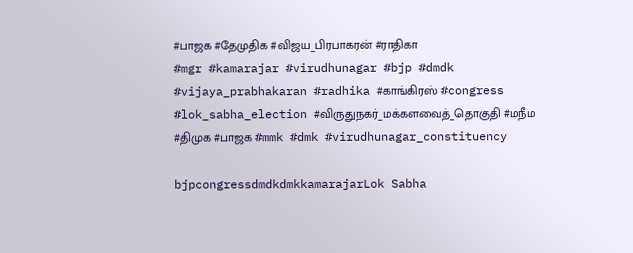#பாஜக #தேமுதிக #விஜய_பிரபாகரன் #ராதிகா
#mgr #kamarajar #virudhunagar #bjp #dmdk #vijaya_prabhakaran #radhika #காங்கிரஸ் #congress #lok_sabha_election #விருதுநகர்_மக்களவைத்_தொகுதி #மநீம #திமுக #பாஜக #mmk #dmk #virudhunagar_constituency

bjpcongressdmdkdmkkamarajarLok Sabha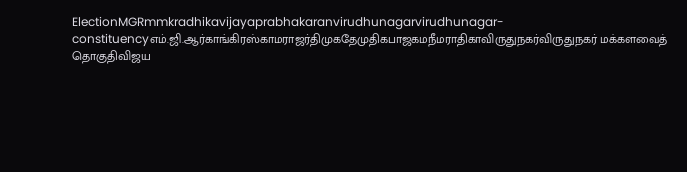ElectionMGRmmkradhikavijayaprabhakaranvirudhunagarvirudhunagar-constituencyஎம்.ஜி.ஆர்காங்கிரஸ்காமராஜர்திமுகதேமுதிகபாஜகமநீமராதிகாவிருதுநகர்விருதுநகர் மக்களவைத் தொகுதிவிஜய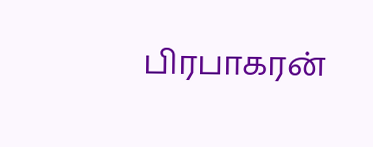பிரபாகரன்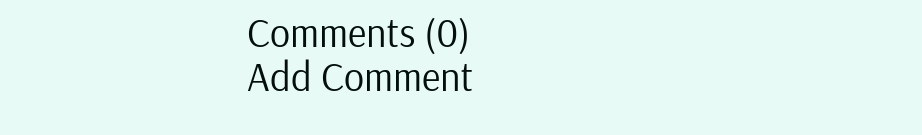Comments (0)
Add Comment